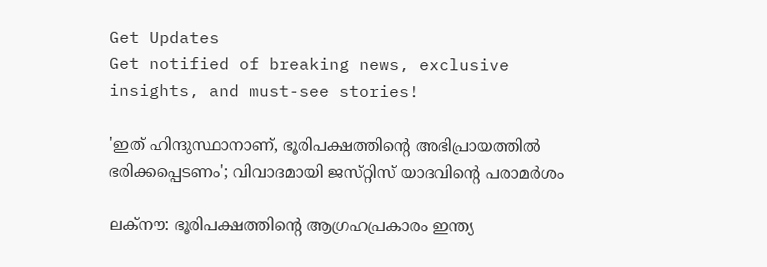Get Updates
Get notified of breaking news, exclusive insights, and must-see stories!

'ഇത് ഹിന്ദുസ്ഥാനാണ്, ഭൂരിപക്ഷത്തിന്റെ അഭിപ്രായത്തിൽ ഭരിക്കപ്പെടണം'; വിവാദമായി ജസ്‌റ്റിസ്‌ യാദവിന്റെ പരാമർശം

ലക്‌നൗ: ഭൂരിപക്ഷത്തിന്റെ ആഗ്രഹപ്രകാരം ഇന്ത്യ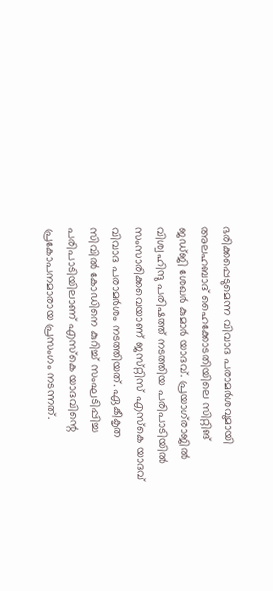ഭരിക്കപ്പെടുമെന്ന വിവാദ പരാമർശവുമായി അലഹബാദ് ഹൈക്കോടതിയിലെ സിറ്റിങ് ജഡ്‌ജി ശേഖർ കുമാർ യാദവ്. പ്രയാഗ്‌രാജിൽ വിശ്വഹിന്ദു പരിഷത്ത് നടത്തിയ പരിപാടിയിൽ സംസാരിക്കവെയാണ് ജസ്‌റ്റിസ് എസ്‌കെ യാദവ് വിവാദ പരാമർശം നടത്തിയത്. ഏകീകൃത സിവിൽ കോഡിനെ കുറിച്ച് സംഘടിപ്പിച്ച പരിപാടിയിലാണ് എസ്‌കെ യാദവിന്റെ പ്രകോപനമാരായ പ്രസംഗം നടന്നത്.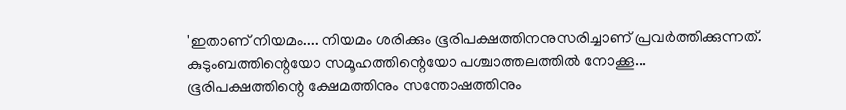'ഇതാണ് നിയമം.... നിയമം ശരിക്കും ഭൂരിപക്ഷത്തിനനുസരിച്ചാണ് പ്രവർത്തിക്കുന്നത്. കുടുംബത്തിന്റെയോ സമൂഹത്തിന്റെയോ പശ്ചാത്തലത്തിൽ നോക്കൂ... ഭൂരിപക്ഷത്തിന്റെ ക്ഷേമത്തിനും സന്തോഷത്തിനും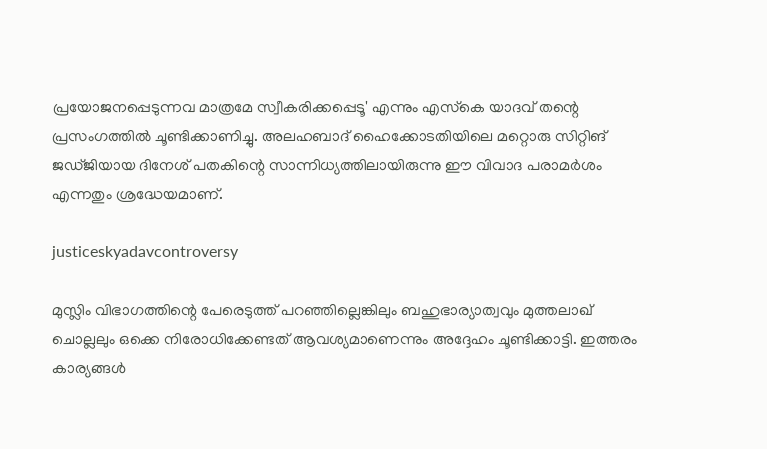പ്രയോജനപ്പെടുന്നവ മാത്രമേ സ്വീകരിക്കപ്പെടൂ' എന്നും എസ്‌കെ യാദവ് തന്റെ പ്രസംഗത്തിൽ ചൂണ്ടിക്കാണിച്ചു. അലഹബാദ് ഹൈക്കോടതിയിലെ മറ്റൊരു സിറ്റിങ് ജഡ്‌ജിയായ ദിനേശ് പതകിന്റെ സാന്നിധ്യത്തിലായിരുന്നു ഈ വിവാദ പരാമർശം എന്നതും ശ്രദ്ധേയമാണ്.

justiceskyadavcontroversy

മുസ്ലിം വിഭാഗത്തിന്റെ പേരെടുത്ത് പറഞ്ഞില്ലെങ്കിലും ബഹുഭാര്യാത്വവും മുത്തലാഖ് ചൊല്ലലും ഒക്കെ നിരോധിക്കേണ്ടത് ആവശ്യമാണെന്നും അദ്ദേഹം ചൂണ്ടിക്കാട്ടി. ഇത്തരം കാര്യങ്ങൾ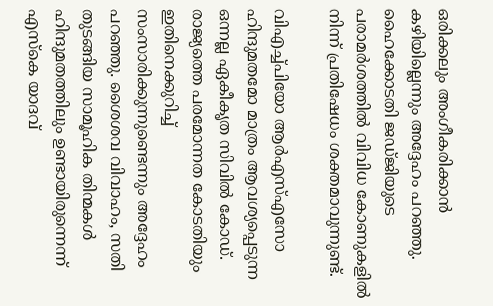ഒരിക്കലും അംഗീകരിക്കാൻ കഴിയില്ലെന്നും അദ്ദേഹം പറഞ്ഞു. ഹൈക്കോടതി ജഡ്‌ജിയുടെ പരാമർശത്തിൽ വിവിധ കോണുകളിൽ നിന്ന് പ്രതിഷേധം ശക്തമാവുന്നുണ്ട്.

വിഎച്ച്പിയോ ആർഎസ്എസോ ഹിന്ദുമതമോ മാത്രം ആവശ്യപ്പെടുന്ന ഒന്നല്ല ഏകീകൃത സിവിൽ കോഡ്. രാജ്യത്തെ പരമോന്നത കോടതിയും ഇതിനെക്കുറിച്ച് സംസാരിക്കുന്നുണ്ടെന്നും അദ്ദേഹം പറഞ്ഞു. ശൈശവ വിവാഹം, സതി തുടങ്ങിയ സാമൂഹിക തിന്മകൾ ഹിന്ദുമതത്തിലും ഉണ്ടായിരുന്നെന്ന് എസ്‌കെ യാദവ്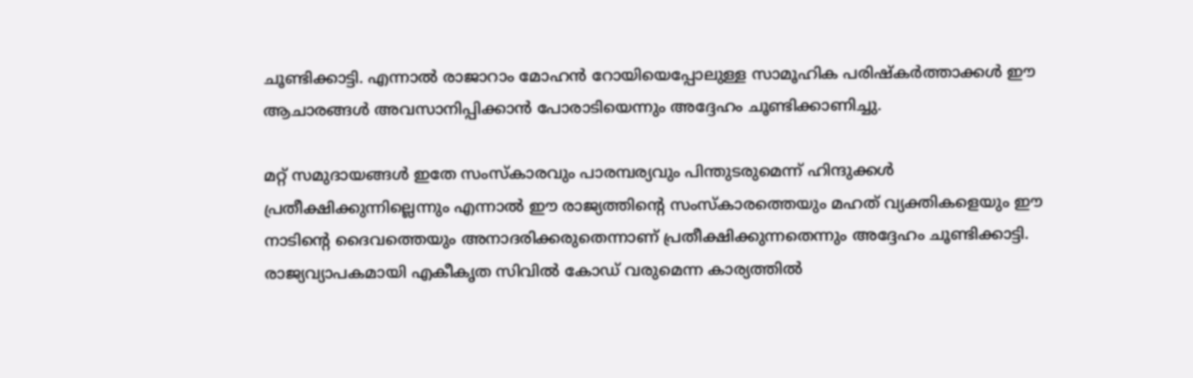ചൂണ്ടിക്കാട്ടി. എന്നാൽ രാജാറാം മോഹൻ റോയിയെപ്പോലുള്ള സാമൂഹിക പരിഷ്‌കർത്താക്കൾ ഈ ആചാരങ്ങൾ അവസാനിപ്പിക്കാൻ പോരാടിയെന്നും അദ്ദേഹം ചൂണ്ടിക്കാണിച്ചു.

മറ്റ് സമുദായങ്ങൾ ഇതേ സംസ്‌കാരവും പാരമ്പര്യവും പിന്തുടരുമെന്ന് ഹിന്ദുക്കൾ പ്രതീക്ഷിക്കുന്നില്ലെന്നും എന്നാൽ ഈ രാജ്യത്തിന്റെ സംസ്‌കാരത്തെയും മഹത് വ്യക്തികളെയും ഈ നാടിന്റെ ദൈവത്തെയും അനാദരിക്കരുതെന്നാണ് പ്രതീക്ഷിക്കുന്നതെന്നും അദ്ദേഹം ചൂണ്ടിക്കാട്ടി. രാജ്യവ്യാപകമായി എകീകൃത സിവിൽ കോഡ് വരുമെന്ന കാര്യത്തിൽ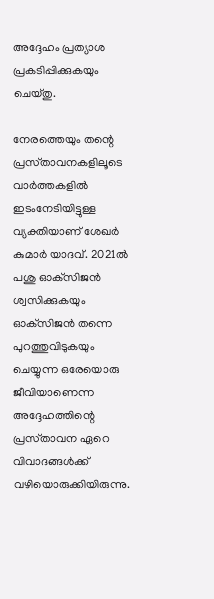അദ്ദേഹം പ്രത്യാശ പ്രകടിപ്പിക്കുകയും ചെയ്‌തു.

നേരത്തെയും തന്റെ പ്രസ്‌താവനകളിലൂടെ വാർത്തകളിൽ ഇടംനേടിയിട്ടുള്ള വ്യക്തിയാണ് ശേഖർ കുമാർ യാദവ്. 2021ൽ പശു ഓക്‌സിജൻ ശ്വസിക്കുകയും ഓക്‌സിജൻ തന്നെ പുറത്തുവിടുകയും ചെയ്യുന്ന ഒരേയൊരു ജീവിയാണെന്ന അദ്ദേഹത്തിന്റെ പ്രസ്‌താവന ഏറെ വിവാദങ്ങൾക്ക് വഴിയൊരുക്കിയിരുന്നു.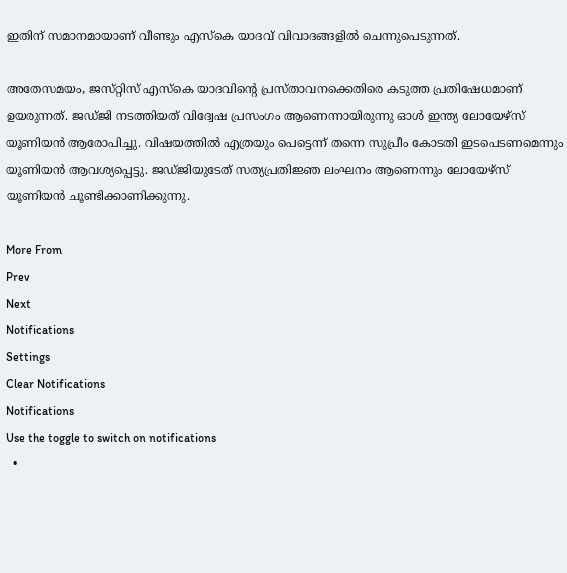ഇതിന് സമാനമായാണ് വീണ്ടും എസ്‌കെ യാദവ് വിവാദങ്ങളിൽ ചെന്നുപെടുന്നത്.

അതേസമയം, ജസ്‌റ്റിസ് എസ്‌കെ യാദവിന്റെ പ്രസ്‌താവനക്കെതിരെ കടുത്ത പ്രതിഷേധമാണ് ഉയരുന്നത്. ജഡ്‌ജി നടത്തിയത് വിദ്വേഷ പ്രസംഗം ആണെന്നായിരുന്നു ഓൾ ഇന്ത്യ ലോയേഴ്‌സ് യൂണിയൻ ആരോപിച്ചു. വിഷയത്തിൽ എത്രയും പെട്ടെന്ന് തന്നെ സുപ്രീം കോടതി ഇടപെടണമെന്നും യൂണിയൻ ആവശ്യപ്പെട്ടു. ജഡ്‌ജിയുടേത് സത്യപ്രതിജ്ഞ ലംഘനം ആണെന്നും ലോയേഴ്‌സ് യൂണിയൻ ചൂണ്ടിക്കാണിക്കുന്നു.

More From
Prev
Next
Notifications
Settings
Clear Notifications
Notifications
Use the toggle to switch on notifications
  •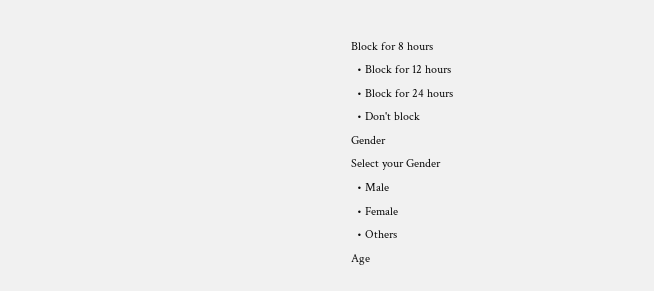Block for 8 hours
  • Block for 12 hours
  • Block for 24 hours
  • Don't block
Gender
Select your Gender
  • Male
  • Female
  • Others
Age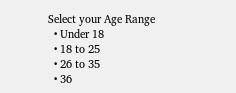Select your Age Range
  • Under 18
  • 18 to 25
  • 26 to 35
  • 36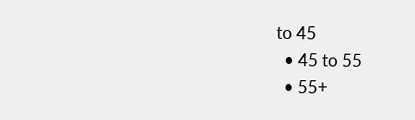to 45
  • 45 to 55
  • 55+